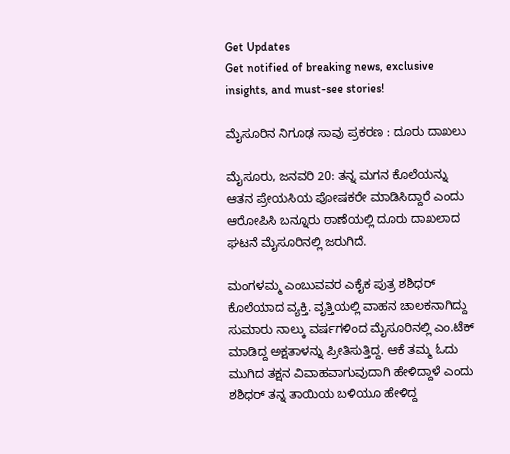Get Updates
Get notified of breaking news, exclusive insights, and must-see stories!

ಮೈಸೂರಿನ ನಿಗೂಢ ಸಾವು ಪ್ರಕರಣ : ದೂರು ದಾಖಲು

ಮೈಸೂರು, ಜನವರಿ 20: ತನ್ನ ಮಗನ ಕೊಲೆಯನ್ನು ಆತನ ಪ್ರೇಯಸಿಯ ಪೋಷಕರೇ ಮಾಡಿಸಿದ್ದಾರೆ ಎಂದು ಆರೋಪಿಸಿ ಬನ್ನೂರು ಠಾಣೆಯಲ್ಲಿ ದೂರು ದಾಖಲಾದ ಘಟನೆ ಮೈಸೂರಿನಲ್ಲಿ ಜರುಗಿದೆ.

ಮಂಗಳಮ್ಮ ಎಂಬುವವರ ಎಕೈಕ ಪುತ್ರ ಶಶಿಧರ್ ಕೊಲೆಯಾದ ವ್ಯಕ್ತಿ. ವೃತ್ತಿಯಲ್ಲಿ ವಾಹನ ಚಾಲಕನಾಗಿದ್ದು ಸುಮಾರು ನಾಲ್ಕು ವರ್ಷಗಳಿಂದ ಮೈಸೂರಿನಲ್ಲಿ ಎಂ.ಟೆಕ್ ಮಾಡಿದ್ದ ಅಕ್ಷತಾಳನ್ನು ಪ್ರೀತಿಸುತ್ತಿದ್ದ. ಆಕೆ ತಮ್ಮ ಓದು ಮುಗಿದ ತಕ್ಷನ ವಿವಾಹವಾಗುವುದಾಗಿ ಹೇಳಿದ್ದಾಳೆ ಎಂದು ಶಶಿಧರ್ ತನ್ನ ತಾಯಿಯ ಬಳಿಯೂ ಹೇಳಿದ್ದ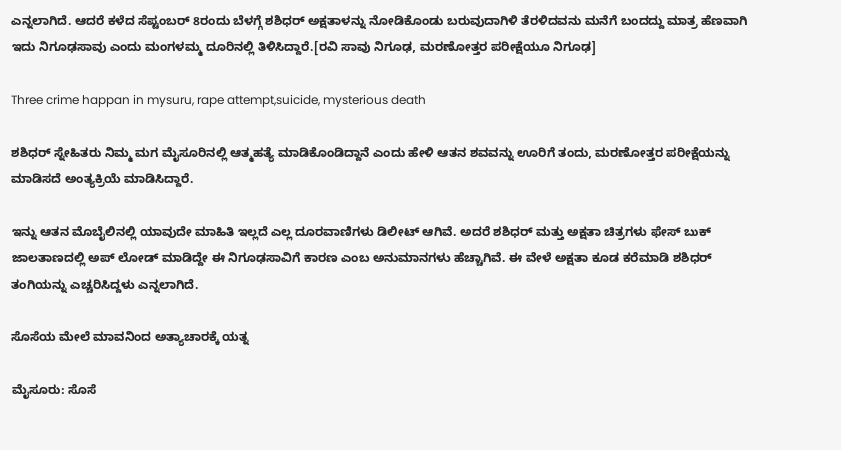ಎನ್ನಲಾಗಿದೆ. ಆದರೆ ಕಳೆದ ಸೆಪ್ಟಂಬರ್ 8ರಂದು ಬೆಳಗ್ಗೆ ಶಶಿಧರ್ ಅಕ್ಷತಾಳನ್ನು ನೋಡಿಕೊಂಡು ಬರುವುದಾಗಿಳಿ ತೆರಳಿದವನು ಮನೆಗೆ ಬಂದದ್ದು ಮಾತ್ರ ಹೆಣವಾಗಿ ಇದು ನಿಗೂಢಸಾವು ಎಂದು ಮಂಗಳಮ್ಮ ದೂರಿನಲ್ಲಿ ತಿಳಿಸಿದ್ದಾರೆ.[ರವಿ ಸಾವು ನಿಗೂಢ, ಮರಣೋತ್ತರ ಪರೀಕ್ಷೆಯೂ ನಿಗೂಢ]

Three crime happan in mysuru, rape attempt,suicide, mysterious death

ಶಶಿಧರ್ ಸ್ನೇಹಿತರು ನಿಮ್ಮ ಮಗ ಮೈಸೂರಿನಲ್ಲಿ ಆತ್ಮಹತ್ಯೆ ಮಾಡಿಕೊಂಡಿದ್ದಾನೆ ಎಂದು ಹೇಳಿ ಆತನ ಶವವನ್ನು ಊರಿಗೆ ತಂದು, ಮರಣೋತ್ತರ ಪರೀಕ್ಷೆಯನ್ನು ಮಾಡಿಸದೆ ಅಂತ್ಯಕ್ರಿಯೆ ಮಾಡಿಸಿದ್ದಾರೆ.

ಇನ್ನು ಆತನ ಮೊಬೈಲಿನಲ್ಲಿ ಯಾವುದೇ ಮಾಹಿತಿ ಇಲ್ಲದೆ ಎಲ್ಲ ದೂರವಾಣಿಗಳು ಡಿಲೀಟ್ ಆಗಿವೆ. ಅದರೆ ಶಶಿಧರ್ ಮತ್ತು ಅಕ್ಷತಾ ಚಿತ್ರಗಳು ಫೇಸ್ ಬುಕ್ ಜಾಲತಾಣದಲ್ಲಿ ಅಪ್ ಲೋಡ್ ಮಾಡಿದ್ದೇ ಈ ನಿಗೂಢಸಾವಿಗೆ ಕಾರಣ ಎಂಬ ಅನುಮಾನಗಳು ಹೆಚ್ಚಾಗಿವೆ. ಈ ವೇಳೆ ಅಕ್ಷತಾ ಕೂಡ ಕರೆಮಾಡಿ ಶಶಿಧರ್ ತಂಗಿಯನ್ನು ಎಚ್ಚರಿಸಿದ್ದಳು ಎನ್ನಲಾಗಿದೆ.

ಸೊಸೆಯ ಮೇಲೆ ಮಾವನಿಂದ ಅತ್ಯಾಚಾರಕ್ಕೆ ಯತ್ನ

ಮೈಸೂರು: ಸೊಸೆ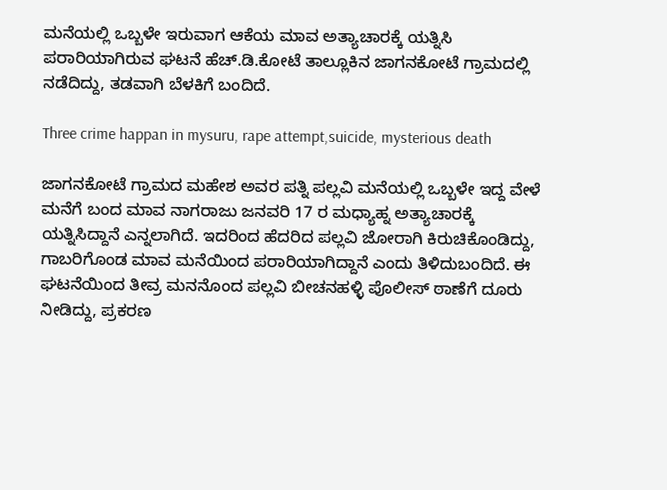ಮನೆಯಲ್ಲಿ ಒಬ್ಬಳೇ ಇರುವಾಗ ಆಕೆಯ ಮಾವ ಅತ್ಯಾಚಾರಕ್ಕೆ ಯತ್ನಿಸಿ ಪರಾರಿಯಾಗಿರುವ ಘಟನೆ ಹೆಚ್.ಡಿ.ಕೋಟೆ ತಾಲ್ಲೂಕಿನ ಜಾಗನಕೋಟೆ ಗ್ರಾಮದಲ್ಲಿ ನಡೆದಿದ್ದು, ತಡವಾಗಿ ಬೆಳಕಿಗೆ ಬಂದಿದೆ.

Three crime happan in mysuru, rape attempt,suicide, mysterious death

ಜಾಗನಕೋಟೆ ಗ್ರಾಮದ ಮಹೇಶ ಅವರ ಪತ್ನಿ ಪಲ್ಲವಿ ಮನೆಯಲ್ಲಿ ಒಬ್ಬಳೇ ಇದ್ದ ವೇಳೆ ಮನೆಗೆ ಬಂದ ಮಾವ ನಾಗರಾಜು ಜನವರಿ 17 ರ ಮಧ್ಯಾಹ್ನ ಅತ್ಯಾಚಾರಕ್ಕೆ ಯತ್ನಿಸಿದ್ದಾನೆ ಎನ್ನಲಾಗಿದೆ. ಇದರಿಂದ ಹೆದರಿದ ಪಲ್ಲವಿ ಜೋರಾಗಿ ಕಿರುಚಿಕೊಂಡಿದ್ದು, ಗಾಬರಿಗೊಂಡ ಮಾವ ಮನೆಯಿಂದ ಪರಾರಿಯಾಗಿದ್ದಾನೆ ಎಂದು ತಿಳಿದುಬಂದಿದೆ. ಈ ಘಟನೆಯಿಂದ ತೀವ್ರ ಮನನೊಂದ ಪಲ್ಲವಿ ಬೀಚನಹಳ್ಳಿ ಪೊಲೀಸ್ ಠಾಣೆಗೆ ದೂರು ನೀಡಿದ್ದು, ಪ್ರಕರಣ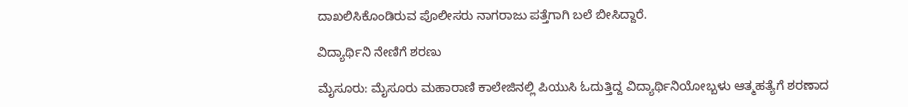ದಾಖಲಿಸಿಕೊಂಡಿರುವ ಪೊಲೀಸರು ನಾಗರಾಜು ಪತ್ತೆಗಾಗಿ ಬಲೆ ಬೀಸಿದ್ದಾರೆ.

ವಿದ್ಯಾರ್ಥಿನಿ ನೇಣಿಗೆ ಶರಣು

ಮೈಸೂರು: ಮೈಸೂರು ಮಹಾರಾಣಿ ಕಾಲೇಜಿನಲ್ಲಿ ಪಿಯುಸಿ ಓದುತ್ತಿದ್ದ ವಿದ್ಯಾರ್ಥಿನಿಯೋಬ್ಬಳು ಆತ್ಮಹತ್ಯೆಗೆ ಶರಣಾದ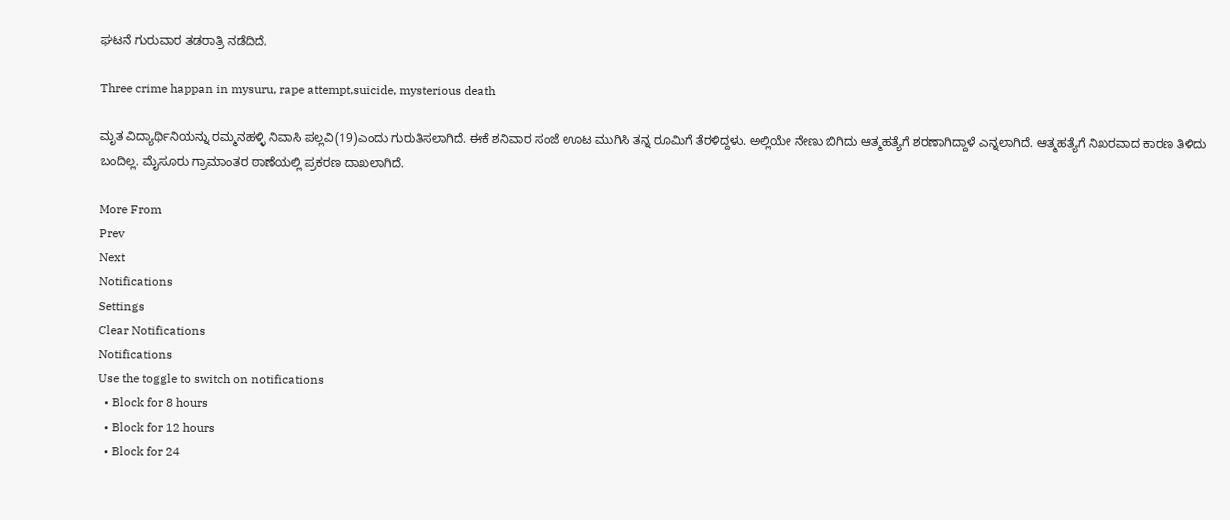ಘಟನೆ ಗುರುವಾರ ತಡರಾತ್ರಿ ನಡೆದಿದೆ.

Three crime happan in mysuru, rape attempt,suicide, mysterious death

ಮೃತ ವಿದ್ಯಾರ್ಥಿನಿಯನ್ನು ರಮ್ಮನಹಳ್ಳಿ ನಿವಾಸಿ ಪಲ್ಲವಿ(19)ಎಂದು ಗುರುತಿಸಲಾಗಿದೆ. ಈಕೆ ಶನಿವಾರ ಸಂಜೆ ಊಟ ಮುಗಿಸಿ ತನ್ನ ರೂಮಿಗೆ ತೆರಳಿದ್ದಳು. ಅಲ್ಲಿಯೇ ನೇಣು ಬಿಗಿದು ಆತ್ಮಹತ್ಯೆಗೆ ಶರಣಾಗಿದ್ದಾಳೆ ಎನ್ನಲಾಗಿದೆ. ಆತ್ಮಹತ್ಯೆಗೆ ನಿಖರವಾದ ಕಾರಣ ತಿಳಿದು ಬಂದಿಲ್ಲ. ಮೈಸೂರು ಗ್ರಾಮಾಂತರ ಠಾಣೆಯಲ್ಲಿ ಪ್ರಕರಣ ದಾಖಲಾಗಿದೆ.

More From
Prev
Next
Notifications
Settings
Clear Notifications
Notifications
Use the toggle to switch on notifications
  • Block for 8 hours
  • Block for 12 hours
  • Block for 24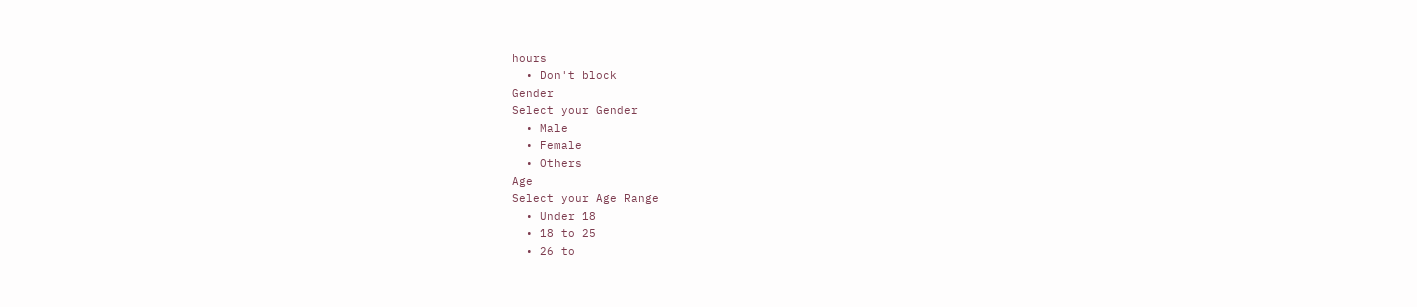hours
  • Don't block
Gender
Select your Gender
  • Male
  • Female
  • Others
Age
Select your Age Range
  • Under 18
  • 18 to 25
  • 26 to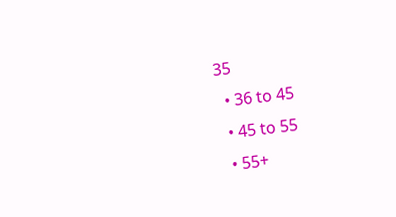35
  • 36 to 45
  • 45 to 55
  • 55+